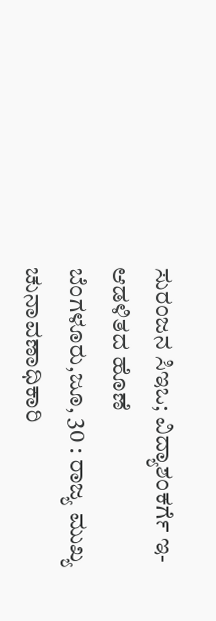ಸುರಂಜನ ಸಿಇಒ; ವಿದ್ಯಾಶಂಕರ್ಗೆ ಇ-ಆಡಳಿತದ ಹೊಣೆ
ಬೆಂಗಳೂರು,ಜೂ, 30 : ರಾಜ್ಯ ಮುಖ್ಯ ಚುನಾವಣಾಧಿಕಾರಿ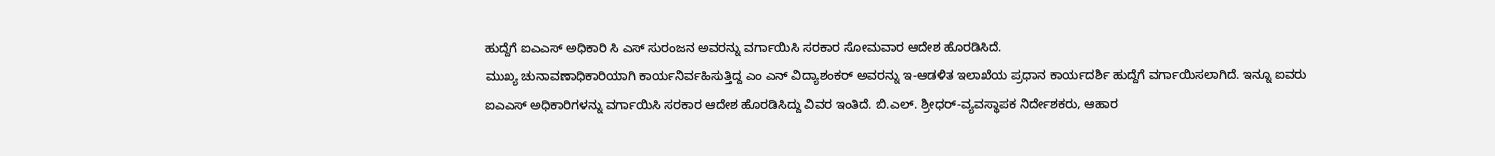ಹುದ್ದೆಗೆ ಐಎಎಸ್ ಅಧಿಕಾರಿ ಸಿ ಎಸ್ ಸುರಂಜನ ಅವರನ್ನು ವರ್ಗಾಯಿಸಿ ಸರಕಾರ ಸೋಮವಾರ ಆದೇಶ ಹೊರಡಿಸಿದೆ.
ಮುಖ್ಯ ಚುನಾವಣಾಧಿಕಾರಿಯಾಗಿ ಕಾರ್ಯನಿರ್ವಹಿಸುತ್ತಿದ್ದ ಎಂ ಎನ್ ವಿದ್ಯಾಶಂಕರ್ ಅವರನ್ನು ಇ-ಆಡಳಿತ ಇಲಾಖೆಯ ಪ್ರಧಾನ ಕಾರ್ಯದರ್ಶಿ ಹುದ್ದೆಗೆ ವರ್ಗಾಯಿಸಲಾಗಿದೆ. ಇನ್ನೂ ಐವರು ಐಎಎಸ್ ಅಧಿಕಾರಿಗಳನ್ನು ವರ್ಗಾಯಿಸಿ ಸರಕಾರ ಆದೇಶ ಹೊರಡಿಸಿದ್ದು ವಿವರ ಇಂತಿದೆ. ಬಿ.ಎಲ್. ಶ್ರೀಧರ್-ವ್ಯವಸ್ಥಾಪಕ ನಿರ್ದೇಶಕರು, ಆಹಾರ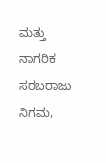ಮತ್ತು ನಾಗರಿಕ ಸರಬರಾಜು ನಿಗಮ,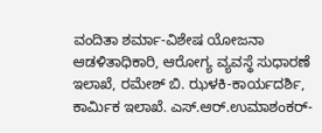ವಂದಿತಾ ಶರ್ಮಾ-ವಿಶೇಷ ಯೋಜನಾ ಆಡಳಿತಾಧಿಕಾರಿ, ಆರೋಗ್ಯ ವ್ಯವಸ್ಥೆ ಸುಧಾರಣೆ ಇಲಾಖೆ, ರಮೇಶ್ ಬಿ. ಝಳಕಿ-ಕಾರ್ಯದರ್ಶಿ, ಕಾರ್ಮಿಕ ಇಲಾಖೆ. ಎಸ್.ಆರ್.ಉಮಾಶಂಕರ್-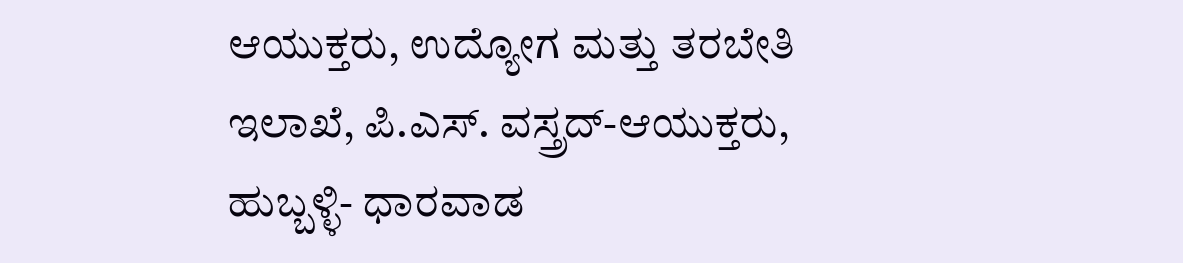ಆಯುಕ್ತರು, ಉದ್ಯೋಗ ಮತ್ತು ತರಬೇತಿ ಇಲಾಖೆ, ಪಿ.ಎಸ್. ವಸ್ತ್ರದ್-ಆಯುಕ್ತರು, ಹುಬ್ಬಳ್ಳಿ- ಧಾರವಾಡ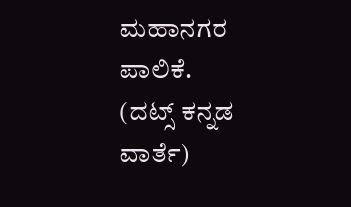ಮಹಾನಗರ ಪಾಲಿಕೆ.
(ದಟ್ಸ್ ಕನ್ನಡ ವಾರ್ತೆ)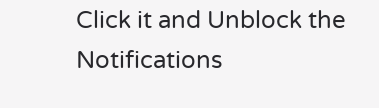Click it and Unblock the Notifications